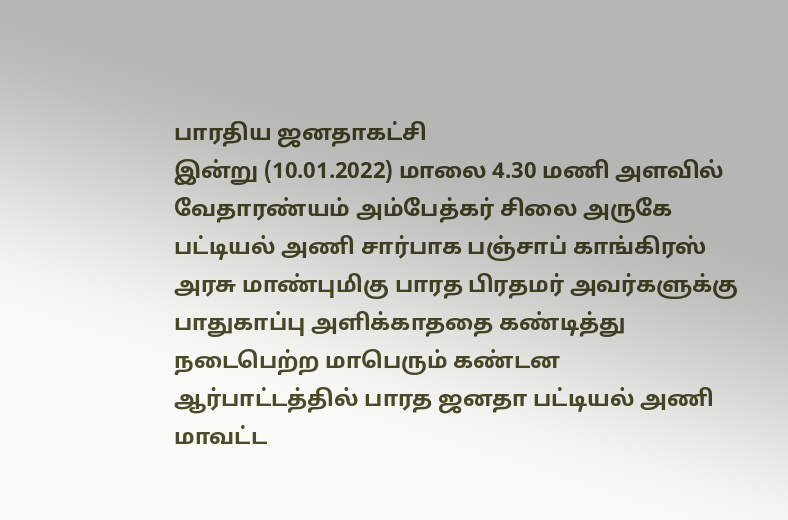பாரதிய ஜனதாகட்சி
இன்று (10.01.2022) மாலை 4.30 மணி அளவில் வேதாரண்யம் அம்பேத்கர் சிலை அருகே பட்டியல் அணி சார்பாக பஞ்சாப் காங்கிரஸ் அரசு மாண்புமிகு பாரத பிரதமர் அவர்களுக்கு பாதுகாப்பு அளிக்காததை கண்டித்து நடைபெற்ற மாபெரும் கண்டன ஆர்பாட்டத்தில் பாரத ஜனதா பட்டியல் அணி மாவட்ட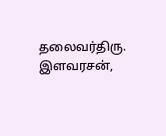தலைவர்திரு. இளவரசன்,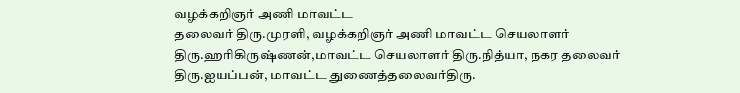வழக்கறிஞர் அணி மாவட்ட
தலைவர் திரு.முரளி, வழக்கறிஞர் அணி மாவட்ட செயலாளர் திரு.ஹரிகிருஷ்ணன்,மாவட்ட செயலாளர் திரு.நித்யா, நகர தலைவர் திரு.ஐயப்பன், மாவட்ட துணைத்தலைவர்திரு.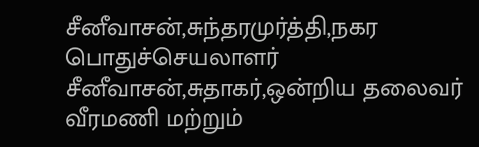சீனீவாசன்,சுந்தரமுர்த்தி,நகர பொதுச்செயலாளர் சீனீவாசன்,சுதாகர்,ஒன்றிய தலைவர் வீரமணி மற்றும்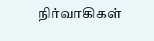நிர்வாகிகள்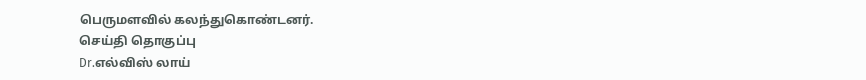பெருமளவில் கலந்துகொண்டனர்.
செய்தி தொகுப்பு
Dr.எல்விஸ் லாய்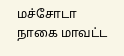மச்சோடா
நாகை மாவட்ட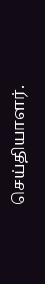செய்தியாளர்.